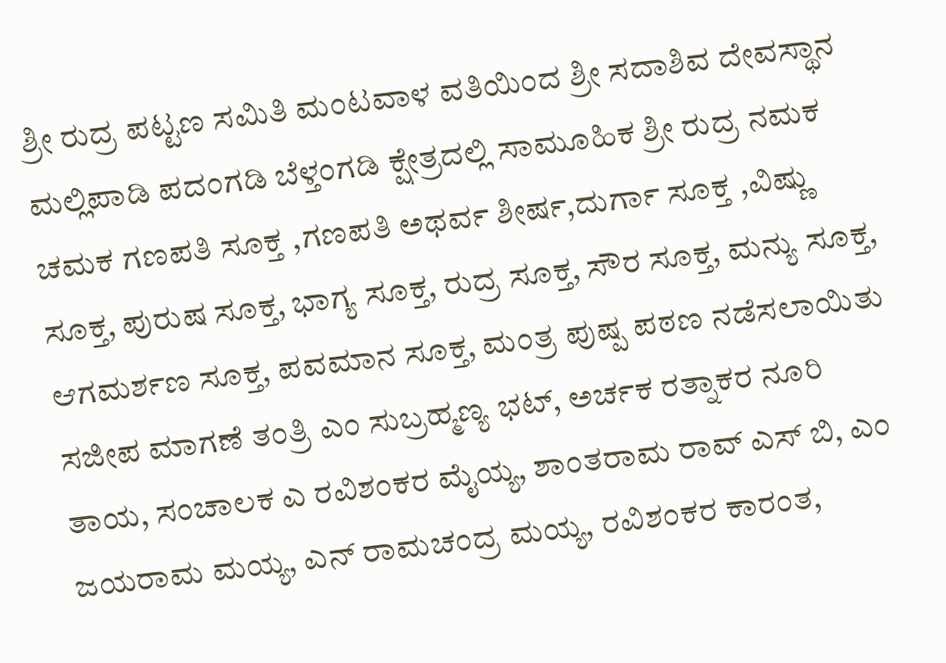ಶ್ರೀ ರುದ್ರ ಪಟ್ಟಣ ಸಮಿತಿ ಮಂಟವಾಳ ವತಿಯಿಂದ ಶ್ರೀ ಸದಾಶಿವ ದೇವಸ್ಥಾನ ಮಲ್ಲಿಪಾಡಿ ಪದಂಗಡಿ ಬೆಳ್ತಂಗಡಿ ಕ್ಷೇತ್ರದಲ್ಲಿ ಸಾಮೂಹಿಕ ಶ್ರೀ ರುದ್ರ ನಮಕ ಚಮಕ ಗಣಪತಿ ಸೂಕ್ತ ,ಗಣಪತಿ ಅಥರ್ವ ಶೀರ್ಷ,ದುರ್ಗಾ ಸೂಕ್ತ ,ವಿಷ್ಣು ಸೂಕ್ತ, ಪುರುಷ ಸೂಕ್ತ, ಭಾಗ್ಯ ಸೂಕ್ತ, ರುದ್ರ ಸೂಕ್ತ, ಸೌರ ಸೂಕ್ತ, ಮನ್ಯು ಸೂಕ್ತ, ಆಗಮರ್ಶಣ ಸೂಕ್ತ, ಪವಮಾನ ಸೂಕ್ತ, ಮಂತ್ರ ಪುಷ್ಪ ಪಠಣ ನಡೆಸಲಾಯಿತು ಸಜೀಪ ಮಾಗಣೆ ತಂತ್ರಿ ಎಂ ಸುಬ್ರಹ್ಮಣ್ಯ ಭಟ್, ಅರ್ಚಕ ರತ್ನಾಕರ ನೂರಿ ತಾಯ, ಸಂಚಾಲಕ ಎ ರವಿಶಂಕರ ಮೈಯ್ಯ, ಶಾಂತರಾಮ ರಾವ್ ಎಸ್ ಬಿ, ಎಂ ಜಯರಾಮ ಮಯ್ಯ, ಎನ್ ರಾಮಚಂದ್ರ ಮಯ್ಯ, ರವಿಶಂಕರ ಕಾರಂತ,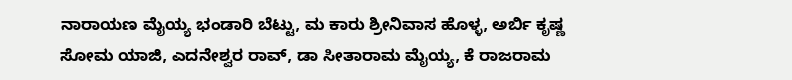ನಾರಾಯಣ ಮೈಯ್ಯ ಭಂಡಾರಿ ಬೆಟ್ಟು, ಮ ಕಾರು ಶ್ರೀನಿವಾಸ ಹೊಳ್ಳ, ಅರ್ಬಿ ಕೃಷ್ಣ ಸೋಮ ಯಾಜಿ, ಎದನೇಶ್ವರ ರಾವ್, ಡಾ ಸೀತಾರಾಮ ಮೈಯ್ಯ, ಕೆ ರಾಜರಾಮ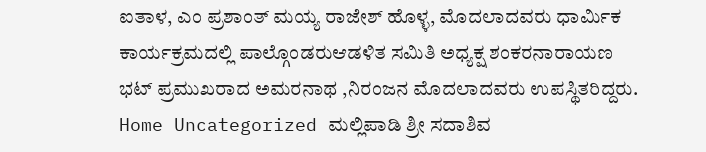ಐತಾಳ, ಎಂ ಪ್ರಶಾಂತ್ ಮಯ್ಯ ರಾಜೇಶ್ ಹೊಳ್ಳ, ಮೊದಲಾದವರು ಧಾರ್ಮಿಕ ಕಾರ್ಯಕ್ರಮದಲ್ಲಿ ಪಾಲ್ಗೊಂಡರುಆಡಳಿತ ಸಮಿತಿ ಅಧ್ಯಕ್ಷ ಶಂಕರನಾರಾಯಣ ಭಟ್ ಪ್ರಮುಖರಾದ ಅಮರನಾಥ ,ನಿರಂಜನ ಮೊದಲಾದವರು ಉಪಸ್ಥಿತರಿದ್ದರು.
Home Uncategorized ಮಲ್ಲಿಪಾಡಿ ಶ್ರೀ ಸದಾಶಿವ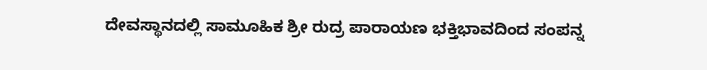ದೇವಸ್ಥಾನದಲ್ಲಿ ಸಾಮೂಹಿಕ ಶ್ರೀ ರುದ್ರ ಪಾರಾಯಣ ಭಕ್ತಿಭಾವದಿಂದ ಸಂಪನ್ನ